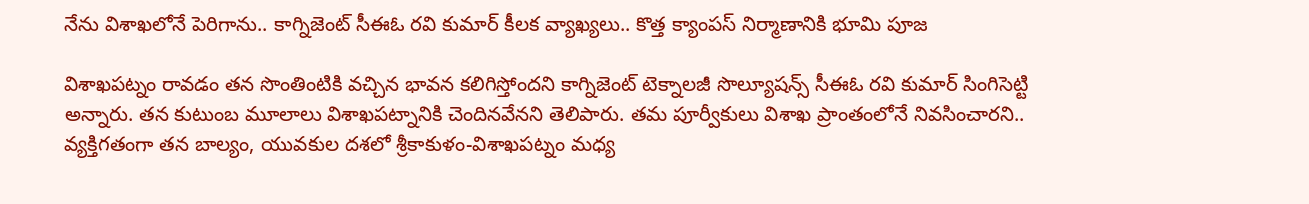నేను విశాఖలోనే పెరిగాను.. కాగ్నిజెంట్ సీఈఓ రవి కుమార్ కీలక వ్యాఖ్యలు.. కొత్త క్యాంపస్‌ నిర్మాణానికి భూమి పూజ

విశాఖపట్నం రావడం తన సొంతింటికి వచ్చిన భావన కలిగిస్తోందని కాగ్నిజెంట్ టెక్నాలజీ సొల్యూషన్స్ సీఈఓ రవి కుమార్ సింగిసెట్టి అన్నారు. తన కుటుంబ మూలాలు విశాఖపట్నానికి చెందినవేనని తెలిపారు. తమ పూర్వీకులు విశాఖ ప్రాంతంలోనే నివసించారని.. వ్యక్తిగతంగా తన బాల్యం, యువకుల దశలో శ్రీకాకుళం-విశాఖపట్నం మధ్య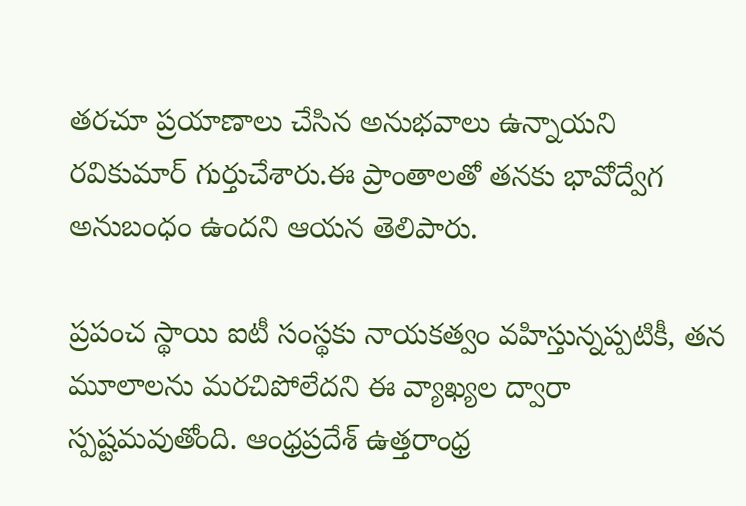తరచూ ప్రయాణాలు చేసిన అనుభవాలు ఉన్నాయని రవికుమార్ గుర్తుచేశారు.ఈ ప్రాంతాలతో తనకు భావోద్వేగ అనుబంధం ఉందని ఆయన తెలిపారు.

ప్రపంచ స్థాయి ఐటీ సంస్థకు నాయకత్వం వహిస్తున్నప్పటికీ, తన మూలాలను మరచిపోలేదని ఈ వ్యాఖ్యల ద్వారా స్పష్టమవుతోంది. ఆంధ్రప్రదేశ్ ఉత్తరాంధ్ర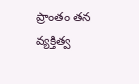ప్రాంతం తన వ్యక్తిత్వ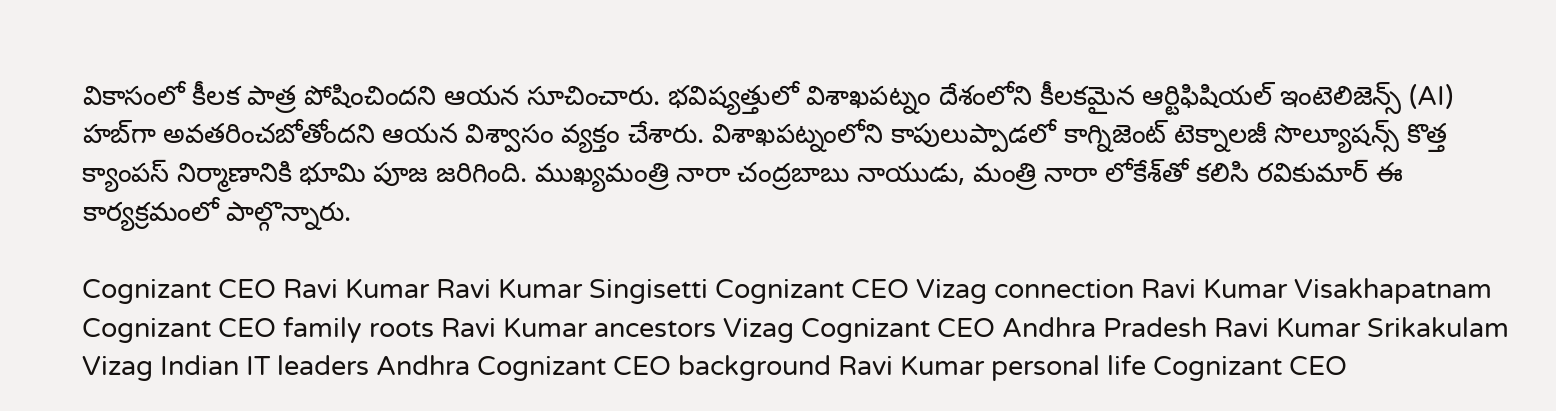వికాసంలో కీలక పాత్ర పోషించిందని ఆయన సూచించారు. భవిష్యత్తులో విశాఖపట్నం దేశంలోని కీలకమైన ఆర్టిఫిషియల్ ఇంటెలిజెన్స్ (AI) హబ్‌గా అవతరించబోతోందని ఆయన విశ్వాసం వ్యక్తం చేశారు. విశాఖపట్నంలోని కాపులుప్పాడలో కాగ్నిజెంట్‌ టెక్నాలజీ సొల్యూషన్స్‌ కొత్త క్యాంపస్‌ నిర్మాణానికి భూమి పూజ జరిగింది. ముఖ్యమంత్రి నారా చంద్రబాబు నాయుడు, మంత్రి నారా లోకేశ్‌తో కలిసి రవికుమార్ ఈ కార్యక్రమంలో పాల్గొన్నారు.

Cognizant CEO Ravi Kumar Ravi Kumar Singisetti Cognizant CEO Vizag connection Ravi Kumar Visakhapatnam Cognizant CEO family roots Ravi Kumar ancestors Vizag Cognizant CEO Andhra Pradesh Ravi Kumar Srikakulam Vizag Indian IT leaders Andhra Cognizant CEO background Ravi Kumar personal life Cognizant CEO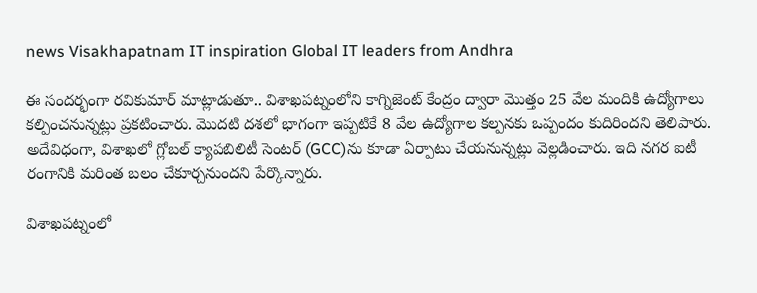news Visakhapatnam IT inspiration Global IT leaders from Andhra

ఈ సందర్భంగా రవికుమార్ మాట్లాడుతూ.. విశాఖపట్నంలోని కాగ్నిజెంట్ కేంద్రం ద్వారా మొత్తం 25 వేల మందికి ఉద్యోగాలు కల్పించనున్నట్లు ప్రకటించారు. మొదటి దశలో భాగంగా ఇప్పటికే 8 వేల ఉద్యోగాల కల్పనకు ఒప్పందం కుదిరిందని తెలిపారు. అదేవిధంగా, విశాఖలో గ్లోబల్ క్యాపబిలిటీ సెంటర్ (GCC)ను కూడా ఏర్పాటు చేయనున్నట్లు వెల్లడించారు. ఇది నగర ఐటీ రంగానికి మరింత బలం చేకూర్చనుందని పేర్కొన్నారు.

విశాఖపట్నంలో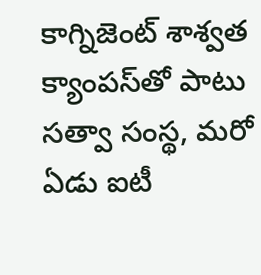కాగ్నిజెంట్ శాశ్వత క్యాంపస్‌తో పాటు సత్వా సంస్థ, మరో ఏడు ఐటీ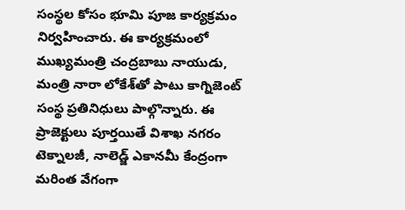సంస్థల కోసం భూమి పూజ కార్యక్రమం నిర్వహించారు. ఈ కార్యక్రమంలో ముఖ్యమంత్రి చంద్రబాబు నాయుడు, మంత్రి నారా లోకేశ్‌తో పాటు కాగ్నిజెంట్ సంస్థ ప్రతినిధులు పాల్గొన్నారు. ఈ ప్రాజెక్టులు పూర్తయితే విశాఖ నగరం టెక్నాలజీ, నాలెడ్జ్ ఎకానమీ కేంద్రంగా మరింత వేగంగా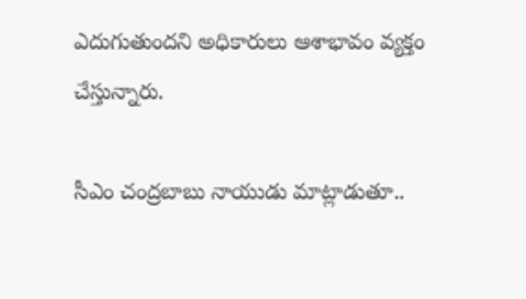ఎదుగుతుందని అధికారులు ఆశాభావం వ్యక్తం చేస్తున్నారు.

సీఎం చంద్రబాబు నాయుడు మాట్లాడుతూ..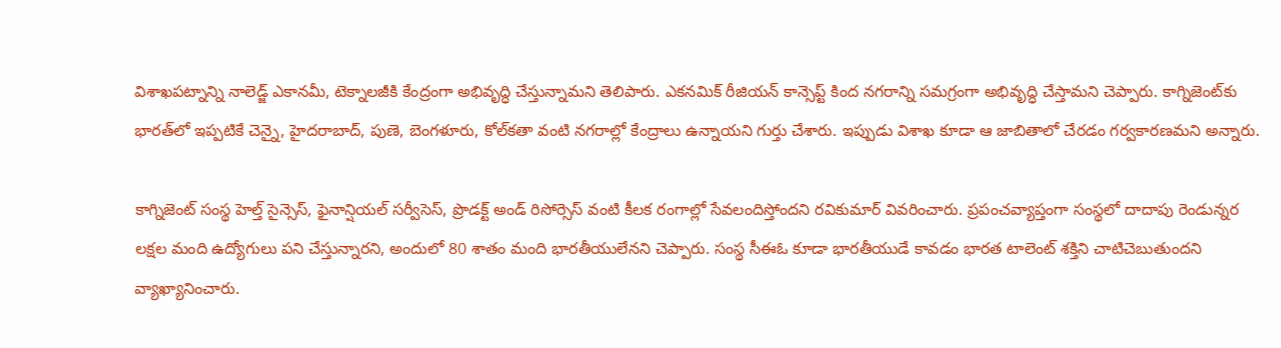విశాఖపట్నాన్ని నాలెడ్జ్ ఎకానమీ, టెక్నాలజీకి కేంద్రంగా అభివృద్ధి చేస్తున్నామని తెలిపారు. ఎకనమిక్ రీజియన్ కాన్సెప్ట్ కింద నగరాన్ని సమగ్రంగా అభివృద్ధి చేస్తామని చెప్పారు. కాగ్నిజెంట్‌కు భారత్‌లో ఇప్పటికే చెన్నై, హైదరాబాద్, పుణె, బెంగళూరు, కోల్‌కతా వంటి నగరాల్లో కేంద్రాలు ఉన్నాయని గుర్తు చేశారు. ఇప్పుడు విశాఖ కూడా ఆ జాబితాలో చేరడం గర్వకారణమని అన్నారు.

కాగ్నిజెంట్ సంస్థ హెల్త్ సైన్సెస్, ఫైనాన్షియల్ సర్వీసెస్, ప్రొడక్ట్ అండ్ రిసోర్సెస్ వంటి కీలక రంగాల్లో సేవలందిస్తోందని రవికుమార్ వివరించారు. ప్రపంచవ్యాప్తంగా సంస్థలో దాదాపు రెండున్నర లక్షల మంది ఉద్యోగులు పని చేస్తున్నారని, అందులో 80 శాతం మంది భారతీయులేనని చెప్పారు. సంస్థ సీఈఓ కూడా భారతీయుడే కావడం భారత టాలెంట్ శక్తిని చాటిచెబుతుందని వ్యాఖ్యానించారు.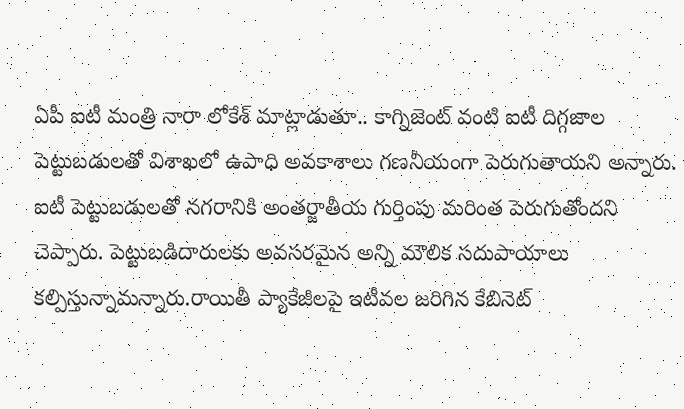ఏపీ ఐటీ మంత్రి నారా లోకేశ్ మాట్లాడుతూ.. కాగ్నిజెంట్ వంటి ఐటీ దిగ్గజాల పెట్టుబడులతో విశాఖలో ఉపాధి అవకాశాలు గణనీయంగా పెరుగుతాయని అన్నారు. ఐటీ పెట్టుబడులతో నగరానికి అంతర్జాతీయ గుర్తింపు మరింత పెరుగుతోందని చెప్పారు. పెట్టుబడిదారులకు అవసరమైన అన్ని మౌలిక సదుపాయాలు కల్పిస్తున్నామన్నారు.రాయితీ ప్యాకేజీలపై ఇటీవల జరిగిన కేబినెట్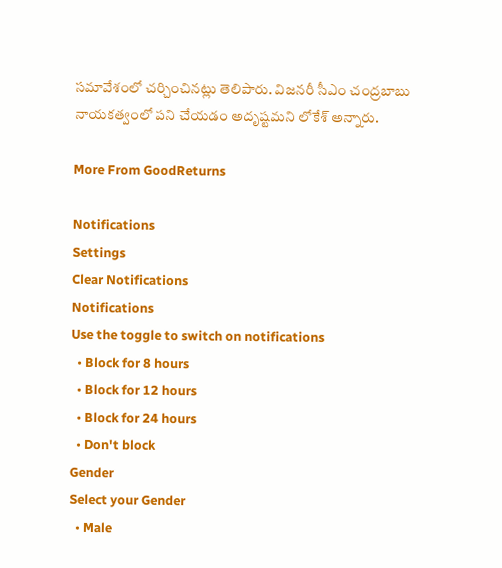సమావేశంలో చర్చించినట్లు తెలిపారు. విజనరీ సీఎం చంద్రబాబు నాయకత్వంలో పని చేయడం అదృష్టమని లోకేశ్ అన్నారు.

More From GoodReturns

Notifications
Settings
Clear Notifications
Notifications
Use the toggle to switch on notifications
  • Block for 8 hours
  • Block for 12 hours
  • Block for 24 hours
  • Don't block
Gender
Select your Gender
  • Male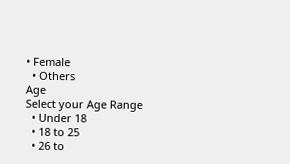• Female
  • Others
Age
Select your Age Range
  • Under 18
  • 18 to 25
  • 26 to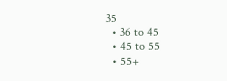35
  • 36 to 45
  • 45 to 55
  • 55+